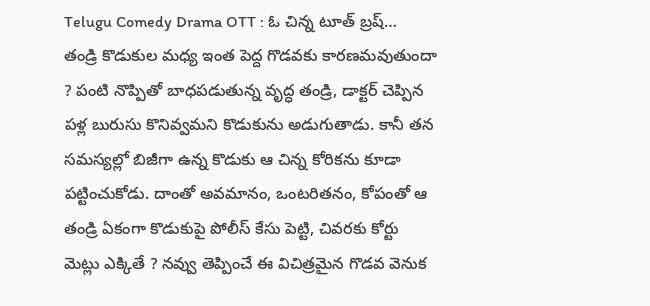Telugu Comedy Drama OTT : ఓ చిన్న టూత్ బ్రష్… తండ్రి కొడుకుల మధ్య ఇంత పెద్ద గొడవకు కారణమవుతుందా ? పంటి నొప్పితో బాధపడుతున్న వృద్ధ తండ్రి, డాక్టర్ చెప్పిన పళ్ల బురుసు కొనివ్వమని కొడుకును అడుగుతాడు. కానీ తన సమస్యల్లో బిజీగా ఉన్న కొడుకు ఆ చిన్న కోరికను కూడా పట్టించుకోడు. దాంతో అవమానం, ఒంటరితనం, కోపంతో ఆ తండ్రి ఏకంగా కొడుకుపై పోలీస్ కేసు పెట్టి, చివరకు కోర్టు మెట్లు ఎక్కితే ? నవ్వు తెప్పించే ఈ విచిత్రమైన గొడవ వెనుక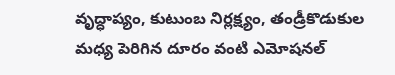వృద్ధాప్యం, కుటుంబ నిర్లక్ష్యం, తండ్రీకొడుకుల మధ్య పెరిగిన దూరం వంటి ఎమోషనల్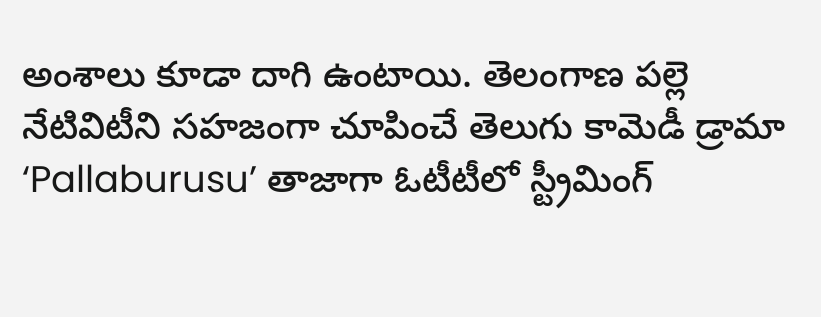అంశాలు కూడా దాగి ఉంటాయి. తెలంగాణ పల్లె నేటివిటీని సహజంగా చూపించే తెలుగు కామెడీ డ్రామా ‘Pallaburusu’ తాజాగా ఓటీటీలో స్ట్రీమింగ్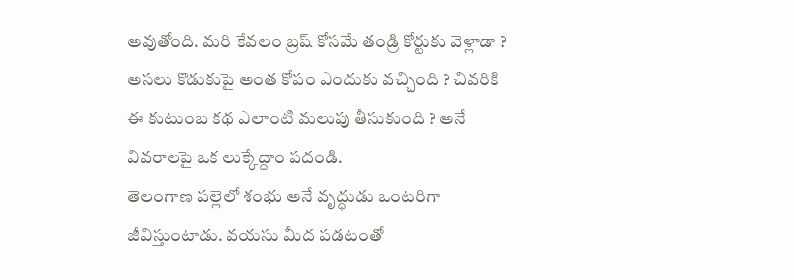అవుతోంది. మరి కేవలం బ్రష్ కోసమే తండ్రి కోర్టుకు వెళ్లాడా ? అసలు కొడుకుపై అంత కోపం ఎందుకు వచ్చింది ? చివరికి ఈ కుటుంబ కథ ఎలాంటి మలుపు తీసుకుంది ? అనే వివరాలపై ఒక లుక్కేద్దాం పదండి.
తెలంగాణ పల్లెలో శంభు అనే వృద్ధుడు ఒంటరిగా జీవిస్తుంటాడు. వయసు మీద పడటంతో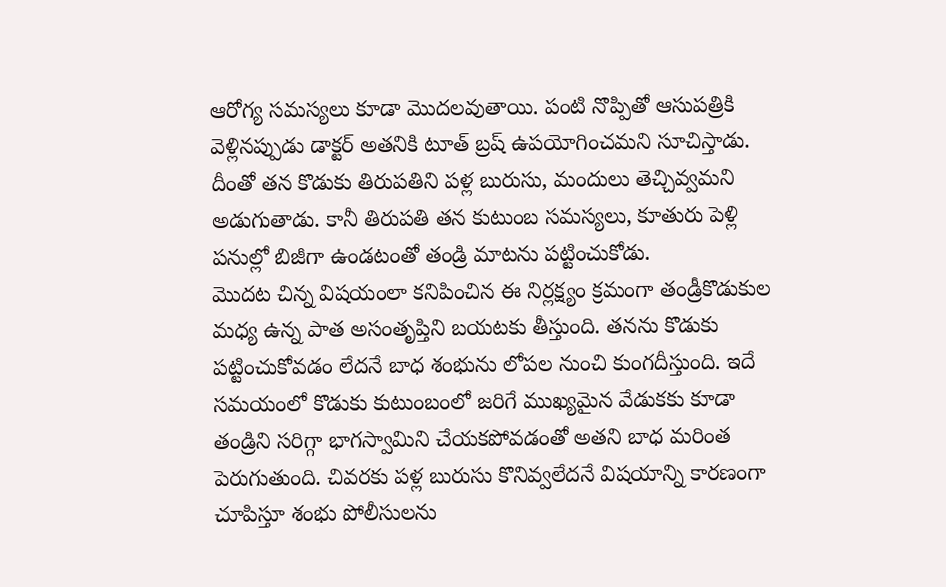ఆరోగ్య సమస్యలు కూడా మొదలవుతాయి. పంటి నొప్పితో ఆసుపత్రికి వెళ్లినప్పుడు డాక్టర్ అతనికి టూత్ బ్రష్ ఉపయోగించమని సూచిస్తాడు. దీంతో తన కొడుకు తిరుపతిని పళ్ల బురుసు, మందులు తెచ్చివ్వమని అడుగుతాడు. కానీ తిరుపతి తన కుటుంబ సమస్యలు, కూతురు పెళ్లి పనుల్లో బిజీగా ఉండటంతో తండ్రి మాటను పట్టించుకోడు.
మొదట చిన్న విషయంలా కనిపించిన ఈ నిర్లక్ష్యం క్రమంగా తండ్రీకొడుకుల మధ్య ఉన్న పాత అసంతృప్తిని బయటకు తీస్తుంది. తనను కొడుకు పట్టించుకోవడం లేదనే బాధ శంభును లోపల నుంచి కుంగదీస్తుంది. ఇదే సమయంలో కొడుకు కుటుంబంలో జరిగే ముఖ్యమైన వేడుకకు కూడా తండ్రిని సరిగ్గా భాగస్వామిని చేయకపోవడంతో అతని బాధ మరింత పెరుగుతుంది. చివరకు పళ్ల బురుసు కొనివ్వలేదనే విషయాన్ని కారణంగా చూపిస్తూ శంభు పోలీసులను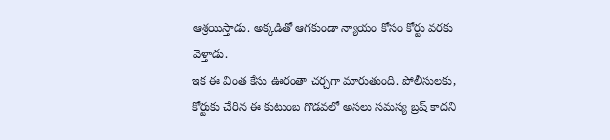ఆశ్రయిస్తాడు. అక్కడితో ఆగకుండా న్యాయం కోసం కోర్టు వరకు వెళ్తాడు.
ఇక ఈ వింత కేసు ఊరంతా చర్చగా మారుతుంది. పోలీసులకు, కోర్టుకు చేరిన ఈ కుటుంబ గొడవలో అసలు సమస్య బ్రష్ కాదని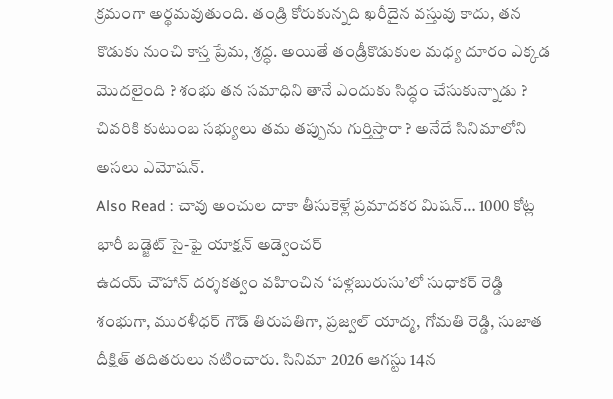క్రమంగా అర్థమవుతుంది. తండ్రి కోరుకున్నది ఖరీదైన వస్తువు కాదు, తన కొడుకు నుంచి కాస్త ప్రేమ, శ్రద్ధ. అయితే తండ్రీకొడుకుల మధ్య దూరం ఎక్కడ మొదలైంది ? శంభు తన సమాధిని తానే ఎందుకు సిద్ధం చేసుకున్నాడు ? చివరికి కుటుంబ సభ్యులు తమ తప్పును గుర్తిస్తారా ? అనేదే సినిమాలోని అసలు ఎమోషన్.
Also Read : చావు అంచుల దాకా తీసుకెళ్లే ప్రమాదకర మిషన్… 1000 కోట్ల భారీ బడ్జెట్ సై-ఫై యాక్షన్ అడ్వెంచర్
ఉదయ్ చౌహాన్ దర్శకత్వం వహించిన ‘పళ్లబురుసు’లో సుధాకర్ రెడ్డి శంభుగా, మురళీధర్ గౌడ్ తిరుపతిగా, ప్రజ్వల్ యాద్మ, గోమతి రెడ్డి, సుజాత దీక్షిత్ తదితరులు నటించారు. సినిమా 2026 ఆగస్టు 14న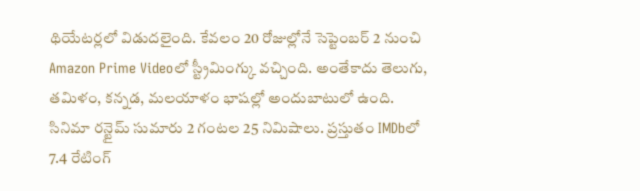థియేటర్లలో విడుదలైంది. కేవలం 20 రోజుల్లోనే సెప్టెంబర్ 2 నుంచి Amazon Prime Videoలో స్ట్రీమింగ్కు వచ్చింది. అంతేకాదు తెలుగు, తమిళం, కన్నడ, మలయాళం భాషల్లో అందుబాటులో ఉంది. సినిమా రన్టైమ్ సుమారు 2 గంటల 25 నిమిషాలు. ప్రస్తుతం IMDbలో 7.4 రేటింగ్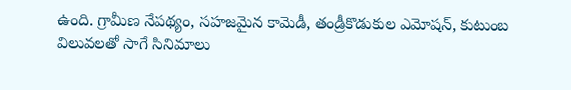ఉంది. గ్రామీణ నేపథ్యం, సహజమైన కామెడీ, తండ్రీకొడుకుల ఎమోషన్, కుటుంబ విలువలతో సాగే సినిమాలు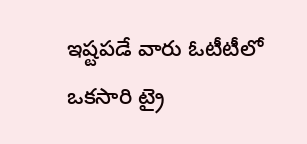ఇష్టపడే వారు ఓటీటీలో ఒకసారి ట్రై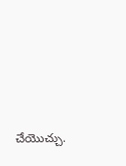చేయొచ్చు.